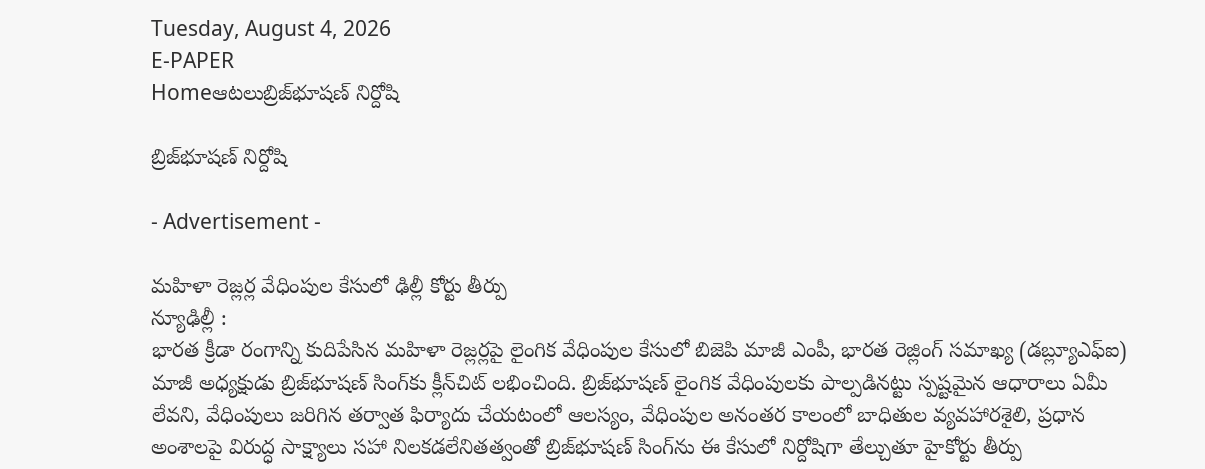Tuesday, August 4, 2026
E-PAPER
Homeఆటలుబ్రిజ్‌‌భూషణ్‌ నిర్దోషి

బ్రిజ్‌‌భూషణ్‌ నిర్దోషి

- Advertisement -

మహిళా రెజ్లర్ల వేధింపుల కేసులో ఢిల్లీ కోర్టు తీర్పు
న్యూఢిల్లీ :
భారత క్రీడా రంగాన్ని కుదిపేసిన మహిళా రెజ్లర్లపై లైంగిక వేధింపుల కేసులో బిజెపి మాజీ ఎంపీ, భారత రెజ్లింగ్‌ ‌సమాఖ్య (డబ్ల్యూఎఫ్‌ఐ) మాజీ అధ్యక్షుడు బ్రిజ్‌‌భూషణ్‌ ‌సింగ్‌‌కు క్లీన్‌‌చిట్‌ ‌లభించింది. బ్రిజ్‌‌భూషణ్‌ ‌లైంగిక వేధింపులకు పాల్పడినట్టు స్పష్టమైన ఆధారాలు ఏమీ లేవని, వేధింపులు జరిగిన తర్వాత ఫిర్యాదు చేయటంలో ఆలస్యం, వేధింపుల అనంతర కాలంలో బాధితుల వ్యవహారశైలి, ప్రధాన అంశాలపై విరుద్ధ సాక్ష్యాలు సహా నిలకడలేనితత్వంతో బ్రిజ్‌‌భూషణ్‌ ‌సింగ్‌‌ను ఈ కేసులో నిర్దోషిగా తేల్చుతూ హైకోర్టు తీర్పు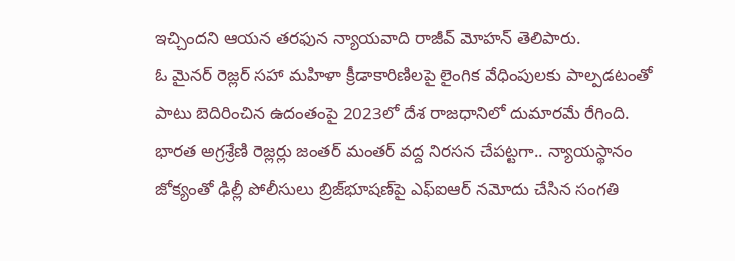ఇచ్చిందని ఆయన తరఫున న్యాయవాది రాజీవ్‌ ‌మోహన్‌ ‌తెలిపారు.
ఓ మైనర్‌ ‌రెజ్లర్‌ ‌సహా మహిళా క్రీడాకారిణిలపై లైంగిక వేధింపులకు పాల్పడటంతో పాటు బెదిరించిన ఉదంతంపై 2023లో దేశ రాజధానిలో దుమారమే రేగింది. భారత అగ్రశ్రేణి రెజ్లర్లు జంతర్‌ ‌మంతర్‌ ‌వద్ద నిరసన చేపట్టగా.. న్యాయస్థానం జోక్యంతో ఢిల్లీ పోలీసులు బ్రిజ్‌‌భూషణ్‌‌పై ఎఫ్‌ఐఆర్‌ ‌నమోదు చేసిన సంగతి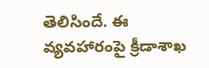తెలిసిందే. ఈ వ్యవహారంపై క్రీడాశాఖ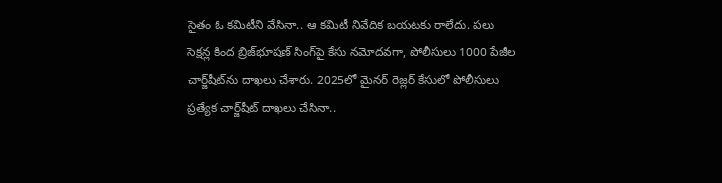సైతం ఓ కమిటీని వేసినా.. ఆ కమిటీ నివేదిక బయటకు రాలేదు. పలు సెక్షన్ల కింద బ్రిజ్‌‌భూషణ్‌ ‌సింగ్‌‌పై కేసు నమోదవగా, పోలీసులు 1000 పేజీల చార్జ్‌‌షీట్‌‌ను దాఖలు చేశారు. 2025లో మైనర్‌ ‌రెజ్లర్‌ ‌కేసులో పోలీసులు ప్రత్యేక చార్జ్‌‌షీట్‌‌ దాఖలు చేసినా..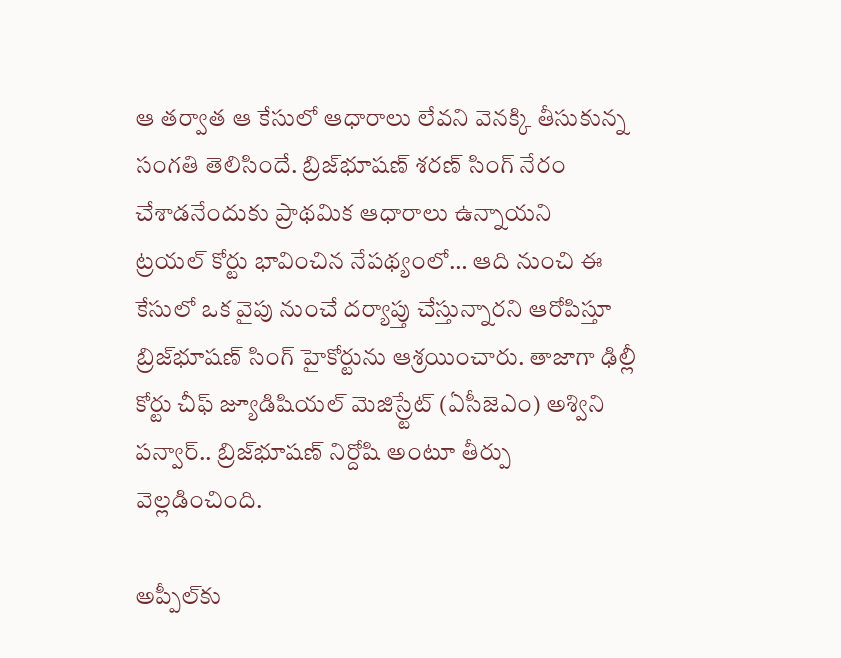ఆ తర్వాత ఆ కేసులో ఆధారాలు లేవని వెనక్కి తీసుకున్న సంగతి తెలిసిందే. బ్రిజ్‌‌భూషణ్‌ ‌శరణ్‌ ‌సింగ్‌ ‌నేరం చేశాడనేందుకు ప్రాథమిక ఆధారాలు ఉన్నాయని ట్రయల్‌ ‌కోర్టు భావించిన నేపథ్యంలో… ఆది నుంచి ఈ కేసులో ఒక వైపు నుంచే దర్యాప్తు చేస్తున్నారని ఆరోపిస్తూ బ్రిజ్‌‌భూషణ్‌ ‌సింగ్‌ ‌హైకోర్టును ఆశ్రయించారు. తాజాగా ఢిల్లీ కోర్టు చీఫ్‌ ‌జ్యూడిషియల్‌ ‌మెజిస్ర్టేట్‌ (ఏసీజెఎం) అశ్విని పన్వార్‌.. బ్రిజ్‌‌భూషణ్‌ ‌నిర్దోషి అంటూ తీర్పు వెల్లడించింది.

అప్పీల్‌కు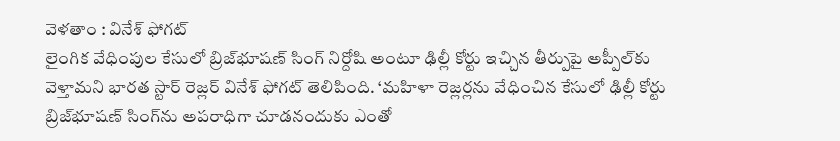వెళతాం : వినేశ్‌ ‌ఫోగట్‌
లైంగిక వేధింపుల కేసులో బ్రిజ్‌‌భూషణ్‌ ‌సింగ్‌ ‌నిర్దోషి అంటూ ఢిల్లీ కోర్టు ఇచ్చిన తీర్పుపై అప్పీల్‌‌కు వెళ్తామని భారత స్టార్‌ ‌రెజ్లర్‌ ‌వినేశ్‌ ‌ఫోగట్‌ ‌తెలిపింది. ‘మహిళా రెజ్లర్లను వేధించిన కేసులో ఢిల్లీ కోర్టు బ్రిజ్‌‌భూషణ్‌ ‌సింగ్‌‌ను అపరాధిగా చూడనందుకు ఎంతో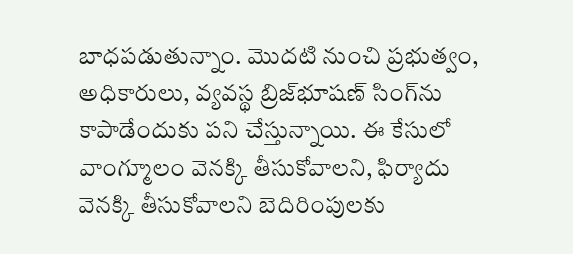బాధపడుతున్నాం. మొదటి నుంచి ప్రభుత్వం, అధికారులు, వ్యవస్థ బ్రిజ్‌‌భూషణ్‌ ‌సింగ్‌‌ను కాపాడేందుకు పని చేస్తున్నాయి. ఈ కేసులో వాంగ్మూలం వెనక్కి తీసుకోవాలని, ఫిర్యాదు వెనక్కి తీసుకోవాలని బెదిరింపులకు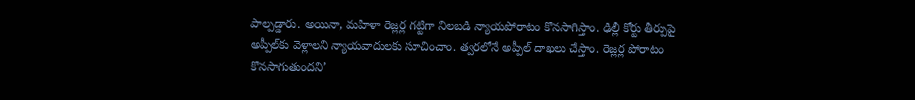పాల్పడ్డారు. అయినా, మహిళా రెజ్లర్ల గట్టిగా నిలబడి న్యాయపోరాటం కొనసాగిస్తాం. ఢిల్లీ కోర్టు తీర్పుపై అప్పీల్‌‌కు వెళ్లాలని న్యాయవాదులకు సూచించాం. త్వరలోనే అప్పీల్‌‌ దాఖలు చేస్తాం. రెజ్లర్ల పోరాటం కొనసాగుతుందని’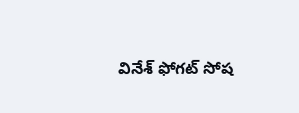వినేశ్‌ ‌ఫోగట్‌ ‌సోష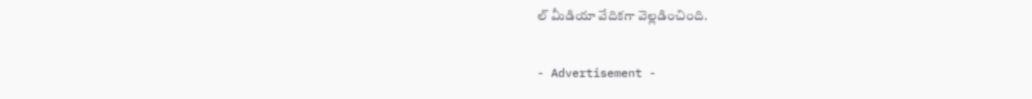ల్‌ ‌మీడియా వేదికగా వెల్లడించింది.

- Advertisement -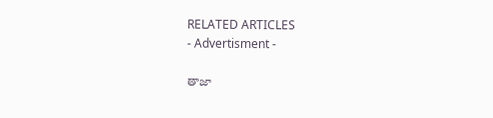RELATED ARTICLES
- Advertisment -

తాజా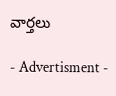వార్తలు

- Advertisment -